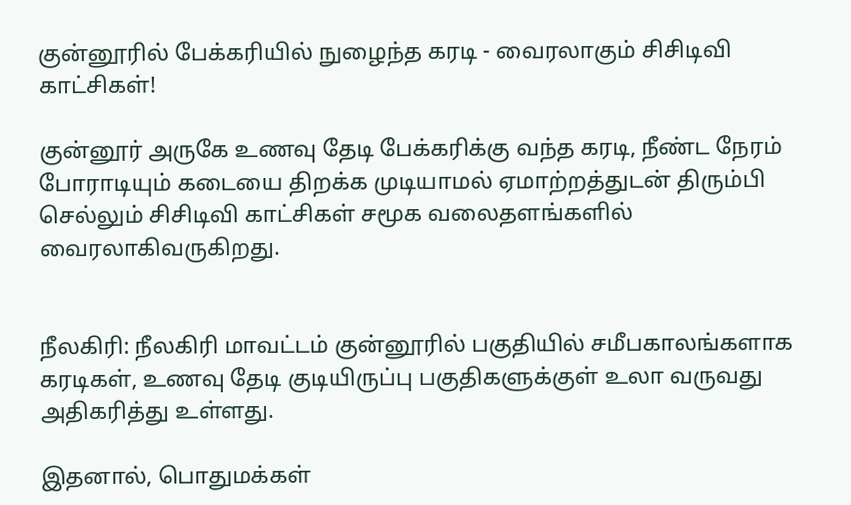குன்னூரில் பேக்கரியில் நுழைந்த கரடி - வைரலாகும் சிசிடிவி காட்சிகள்!

குன்னூர் அருகே உணவு தேடி பேக்கரிக்கு வந்த கரடி, நீண்ட நேரம் போராடியும் கடையை திறக்க முடியாமல் ஏமாற்றத்துடன் திரும்பி செல்லும் சிசிடிவி காட்சிகள் சமூக வலைதளங்களில் வைரலாகிவருகிறது.


நீலகிரி: நீலகிரி மாவட்டம் குன்னூரில் பகுதியில் சமீபகாலங்களாக கரடிகள், உணவு தேடி குடியிருப்பு பகுதிகளுக்குள் உலா வருவது அதிகரித்து உள்ளது.

இதனால், பொதுமக்கள்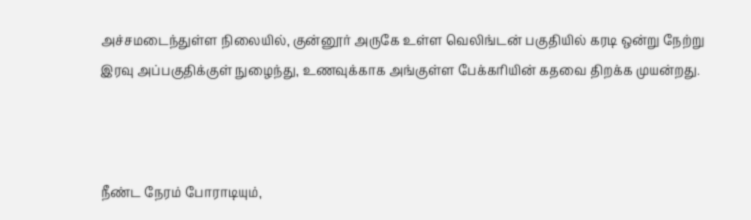அச்சமடைந்துள்ள நிலையில், குன்னூர் அருகே உள்ள வெலிங்டன் பகுதியில் கரடி ஒன்று நேற்று இரவு அப்பகுதிக்குள் நுழைந்து, உணவுக்காக அங்குள்ள பேக்கரியின் கதவை திறக்க முயன்றது.



நீண்ட நேரம் போராடியும்,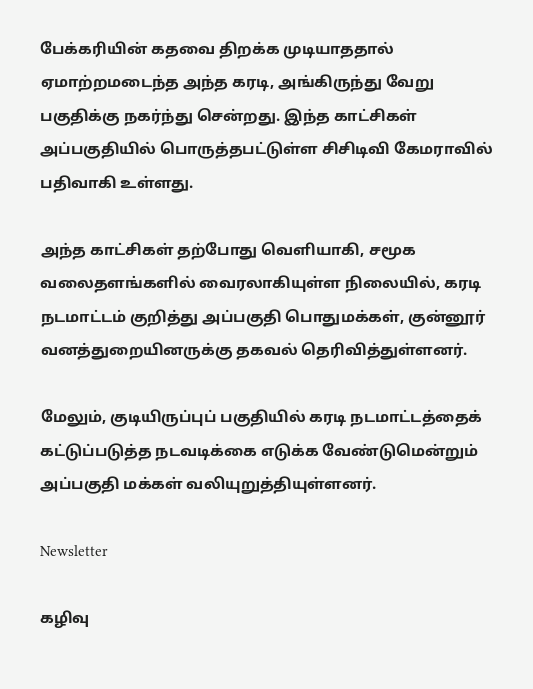பேக்கரியின் கதவை திறக்க முடியாததால் ஏமாற்றமடைந்த அந்த கரடி, அங்கிருந்து வேறு பகுதிக்கு நகர்ந்து சென்றது. இந்த காட்சிகள் அப்பகுதியில் பொருத்தபட்டுள்ள சிசிடிவி கேமராவில் பதிவாகி உள்ளது.

அந்த காட்சிகள் தற்போது வெளியாகி, சமூக வலைதளங்களில் வைரலாகியுள்ள நிலையில், கரடி நடமாட்டம் குறித்து அப்பகுதி பொதுமக்கள், குன்னூர் வனத்துறையினருக்கு தகவல் தெரிவித்துள்ளனர்.

மேலும், குடியிருப்புப் பகுதியில் கரடி நடமாட்டத்தைக் கட்டுப்படுத்த நடவடிக்கை எடுக்க வேண்டுமென்றும் அப்பகுதி மக்கள் வலியுறுத்தியுள்ளனர்.

Newsletter

கழிவு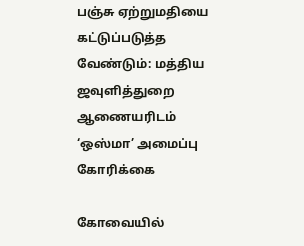பஞ்சு ஏற்றுமதியை கட்டுப்படுத்த வேண்டும்: மத்திய ஜவுளித்துறை ஆணையரிடம் ‘ஒஸ்மா’ அமைப்பு கோரிக்கை

கோவையில்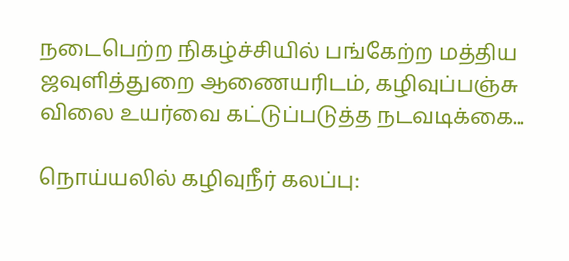நடைபெற்ற நிகழ்ச்சியில் பங்கேற்ற மத்திய ஜவுளித்துறை ஆணையரிடம், கழிவுப்பஞ்சு விலை உயர்வை கட்டுப்படுத்த நடவடிக்கை...

நொய்யலில் கழிவுநீர் கலப்பு: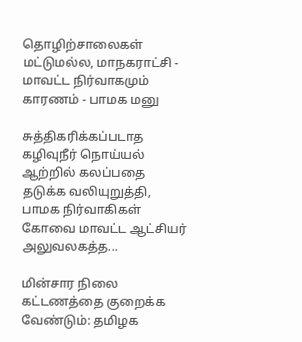தொழிற்சாலைகள் மட்டுமல்ல, மாநகராட்சி - மாவட்ட நிர்வாகமும் காரணம் - பாமக மனு

சுத்திகரிக்கப்படாத கழிவுநீர் நொய்யல் ஆற்றில் கலப்பதை தடுக்க வலியுறுத்தி, பாமக நிர்வாகிகள் கோவை மாவட்ட ஆட்சியர் அலுவலகத்த...

மின்சார நிலை கட்டணத்தை குறைக்க வேண்டும்: தமிழக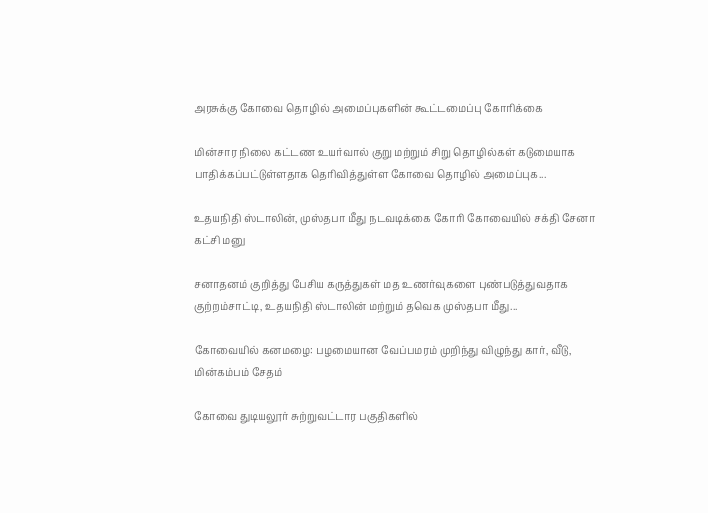அரசுக்கு கோவை தொழில் அமைப்புகளின் கூட்டமைப்பு கோரிக்கை

மின்சார நிலை கட்டண உயர்வால் குறு மற்றும் சிறு தொழில்கள் கடுமையாக பாதிக்கப்பட்டுள்ளதாக தெரிவித்துள்ள கோவை தொழில் அமைப்புக...

உதயநிதி ஸ்டாலின், முஸ்தபா மீது நடவடிக்கை கோரி கோவையில் சக்தி சேனா கட்சி மனு

சனாதனம் குறித்து பேசிய கருத்துகள் மத உணர்வுகளை புண்படுத்துவதாக குற்றம்சாட்டி, உதயநிதி ஸ்டாலின் மற்றும் தவெக முஸ்தபா மீது...

கோவையில் கனமழை: பழமையான வேப்பமரம் முறிந்து விழுந்து கார், வீடு, மின்கம்பம் சேதம்

கோவை துடியலூர் சுற்றுவட்டார பகுதிகளில்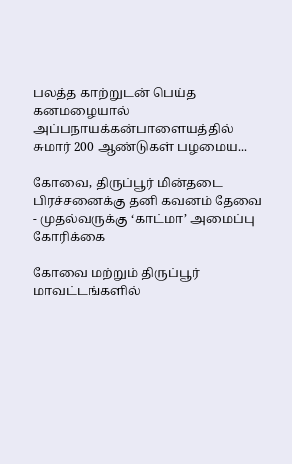பலத்த காற்றுடன் பெய்த கனமழையால் அப்பநாயக்கன்பாளையத்தில் சுமார் 200 ஆண்டுகள் பழமைய...

கோவை, திருப்பூர் மின்தடை பிரச்சனைக்கு தனி கவனம் தேவை - முதல்வருக்கு ‘காட்மா’ அமைப்பு கோரிக்கை

கோவை மற்றும் திருப்பூர் மாவட்டங்களில்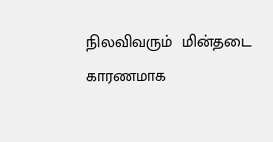நிலவிவரும்  மின்தடை காரணமாக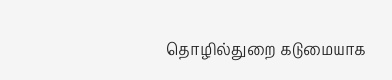தொழில்துறை கடுமையாக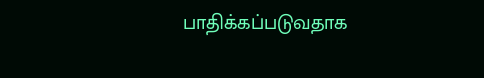பாதிக்கப்படுவதாக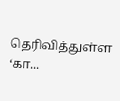தெரிவித்துள்ள ‘கா...